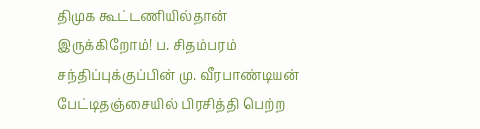திமுக கூட்டணியில்தான் இருக்கிறோம்! ப. சிதம்பரம் சந்திப்புக்குப்பின் மு. வீரபாண்டியன் பேட்டிதஞ்சையில் பிரசித்தி பெற்ற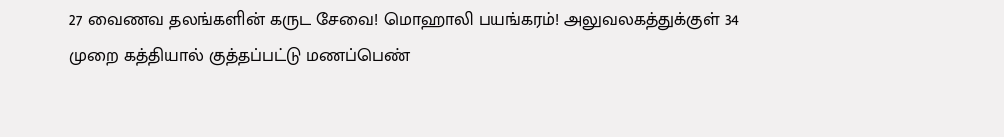27 வைணவ தலங்களின் கருட சேவை! மொஹாலி பயங்கரம்! அலுவலகத்துக்குள் 34 முறை கத்தியால் குத்தப்பட்டு மணப்பெண்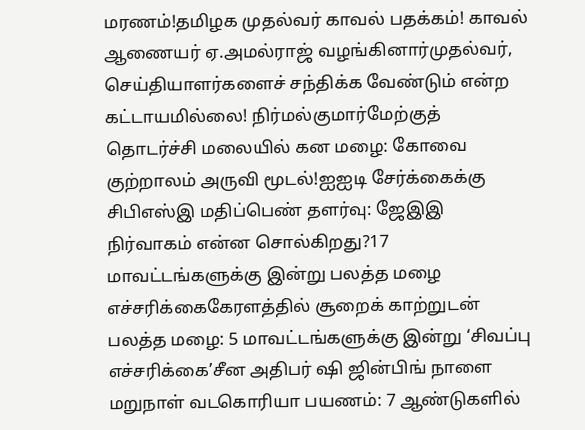மரணம்!தமிழக முதல்வர் காவல் பதக்கம்! காவல் ஆணையர் ஏ.அமல்ராஜ் வழங்கினார்முதல்வர், செய்தியாளர்களைச் சந்திக்க வேண்டும் என்ற கட்டாயமில்லை! நிர்மல்குமார்மேற்குத் தொடர்ச்சி மலையில் கன மழை: கோவை குற்றாலம் அருவி மூடல்!ஐஐடி சேர்க்கைக்கு சிபிஎஸ்இ மதிப்பெண் தளர்வு: ஜேஇஇ நிர்வாகம் என்ன சொல்கிறது?17 மாவட்டங்களுக்கு இன்று பலத்த மழை எச்சரிக்கைகேரளத்தில் சூறைக் காற்றுடன் பலத்த மழை: 5 மாவட்டங்களுக்கு இன்று ‘சிவப்பு எச்சரிக்கை’சீன அதிபர் ஷி ஜின்பிங் நாளை மறுநாள் வடகொரியா பயணம்: 7 ஆண்டுகளில்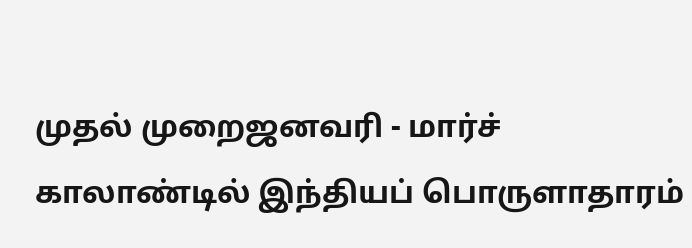முதல் முறைஜனவரி - மார்ச் காலாண்டில் இந்தியப் பொருளாதாரம்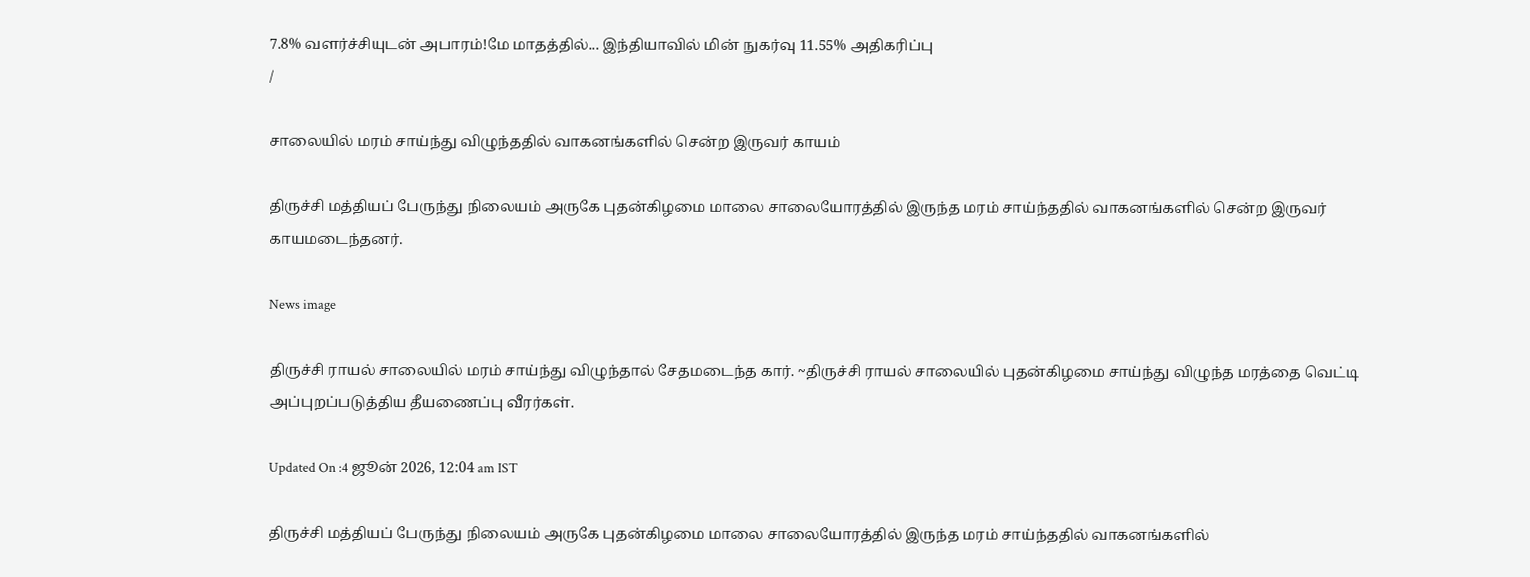7.8% வளர்ச்சியுடன் அபாரம்!மே மாதத்தில்... இந்தியாவில் மின் நுகர்வு 11.55% அதிகரிப்பு
/

சாலையில் மரம் சாய்ந்து விழுந்ததில் வாகனங்களில் சென்ற இருவர் காயம்

திருச்சி மத்தியப் பேருந்து நிலையம் அருகே புதன்கிழமை மாலை சாலையோரத்தில் இருந்த மரம் சாய்ந்ததில் வாகனங்களில் சென்ற இருவர் காயமடைந்தனர்.

News image

திருச்சி ராயல் சாலையில் மரம் சாய்ந்து விழுந்தால் சேதமடைந்த கார். ~திருச்சி ராயல் சாலையில் புதன்கிழமை சாய்ந்து விழுந்த மரத்தை வெட்டி அப்புறப்படுத்திய தீயணைப்பு வீரர்கள்.

Updated On :4 ஜூன் 2026, 12:04 am IST

திருச்சி மத்தியப் பேருந்து நிலையம் அருகே புதன்கிழமை மாலை சாலையோரத்தில் இருந்த மரம் சாய்ந்ததில் வாகனங்களில்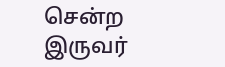சென்ற இருவர்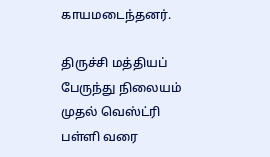காயமடைந்தனர்.

திருச்சி மத்தியப் பேருந்து நிலையம் முதல் வெஸ்ட்ரி பள்ளி வரை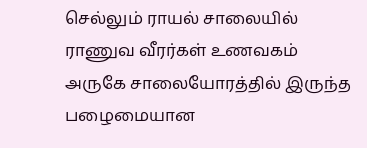செல்லும் ராயல் சாலையில் ராணுவ வீரர்கள் உணவகம் அருகே சாலையோரத்தில் இருந்த பழைமையான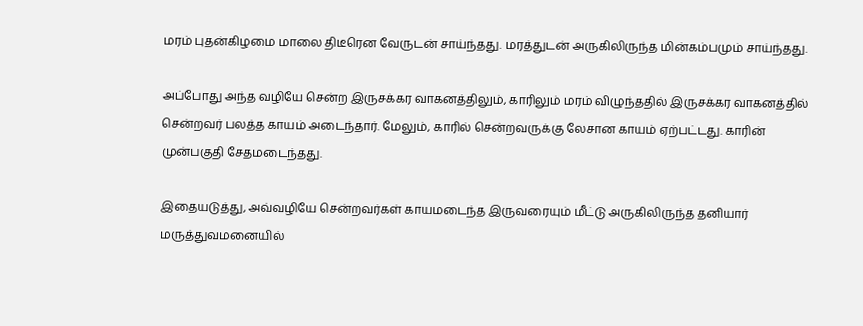மரம் புதன்கிழமை மாலை திடீரென வேருடன் சாய்ந்தது. மரத்துடன் அருகிலிருந்த மின்கம்பமும் சாய்ந்தது.

அப்போது அந்த வழியே சென்ற இருசக்கர வாகனத்திலும், காரிலும் மரம் விழுந்ததில் இருசக்கர வாகனத்தில் சென்றவர் பலத்த காயம் அடைந்தார். மேலும், காரில் சென்றவருக்கு லேசான காயம் ஏற்பட்டது. காரின் முன்பகுதி சேதமடைந்தது.

இதையடுத்து, அவ்வழியே சென்றவர்கள் காயமடைந்த இருவரையும் மீட்டு அருகிலிருந்த தனியார் மருத்துவமனையில்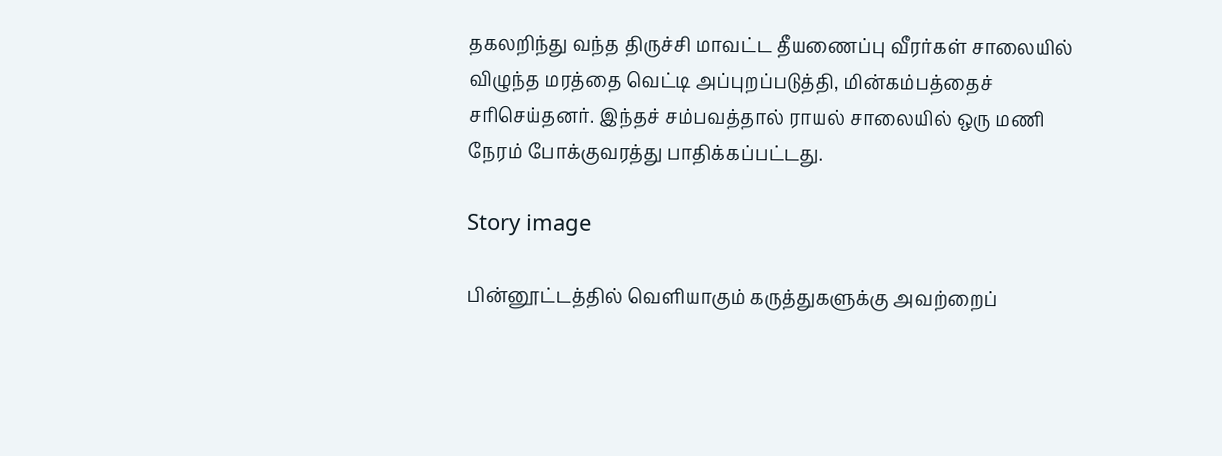தகலறிந்து வந்த திருச்சி மாவட்ட தீயணைப்பு வீரர்கள் சாலையில் விழுந்த மரத்தை வெட்டி அப்புறப்படுத்தி, மின்கம்பத்தைச் சரிசெய்தனர். இந்தச் சம்பவத்தால் ராயல் சாலையில் ஒரு மணி நேரம் போக்குவரத்து பாதிக்கப்பட்டது.

Story image

பின்னூட்டத்தில் வெளியாகும் கருத்துகளுக்கு அவற்றைப்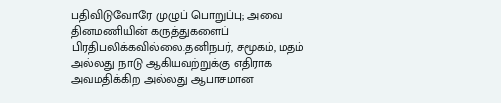பதிவிடுவோரே முழுப் பொறுப்பு; அவை தினமணியின் கருத்துகளைப் பிரதிபலிக்கவில்லை.தனிநபர், சமூகம், மதம் அல்லது நாடு ஆகியவற்றுக்கு எதிராக அவமதிக்கிற அல்லது ஆபாசமான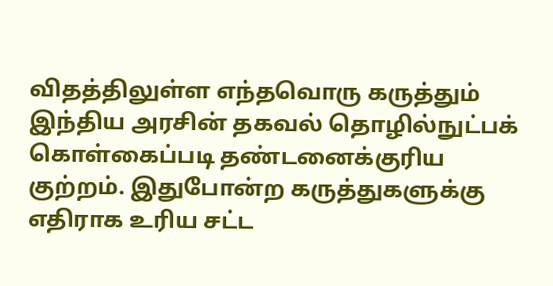விதத்திலுள்ள எந்தவொரு கருத்தும் இந்திய அரசின் தகவல் தொழில்நுட்பக் கொள்கைப்படி தண்டனைக்குரிய குற்றம். இதுபோன்ற கருத்துகளுக்கு எதிராக உரிய சட்ட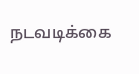நடவடிக்கை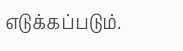எடுக்கப்படும்.